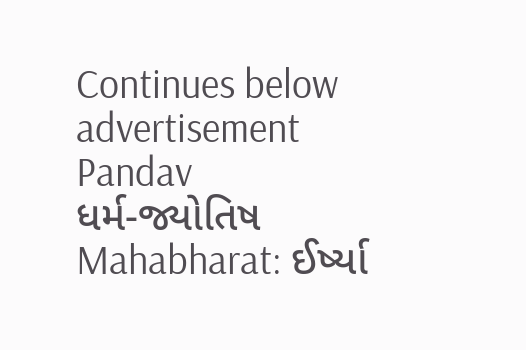Continues below advertisement
Pandav
ધર્મ-જ્યોતિષ
Mahabharat: ઈર્ષ્યા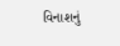વિનાશનું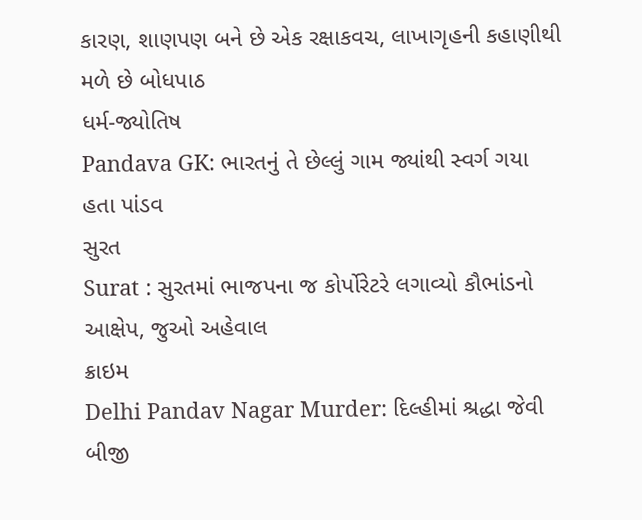કારણ, શાણપણ બને છે એક રક્ષાકવચ, લાખાગૃહની કહાણીથી મળે છે બોધપાઠ
ધર્મ-જ્યોતિષ
Pandava GK: ભારતનું તે છેલ્લું ગામ જ્યાંથી સ્વર્ગ ગયા હતા પાંડવ
સુરત
Surat : સુરતમાં ભાજપના જ કોર્પોરેટરે લગાવ્યો કૌભાંડનો આક્ષેપ, જુઓ અહેવાલ
ક્રાઇમ
Delhi Pandav Nagar Murder: દિલ્હીમાં શ્રદ્ધા જેવી બીજી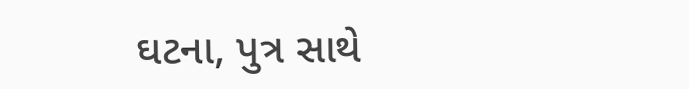ઘટના, પુત્ર સાથે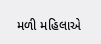મળી મહિલાએ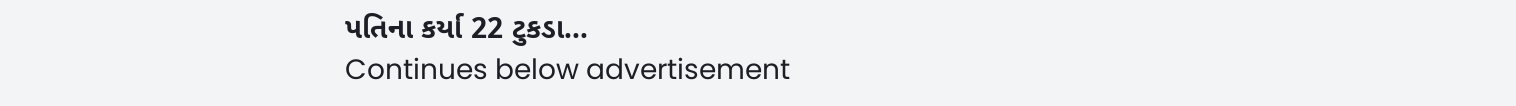પતિના કર્યા 22 ટુકડા...
Continues below advertisement